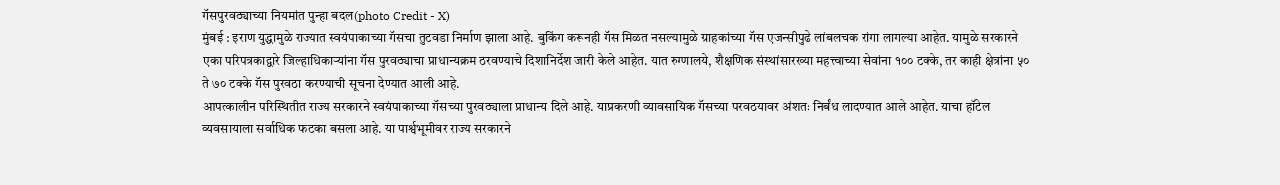गॅसपुरवठ्याच्या नियमांत पुन्हा बदल(photo Credit - X)
मुंबई : इराण युद्धामुळे राज्यात स्वयंपाकाच्या गॅसचा तुटवडा निर्माण झाला आहे. बुकिंग करूनही गॅस मिळत नसल्यामुळे ग्राहकांच्या गॅस एजन्सीपुढे लांबलचक रांगा लागल्या आहेत. यामुळे सरकारने एका परिपत्रकाद्वारे जिल्हाधिकाऱ्यांना गॅस पुरवठ्याचा प्राधान्यक्रम ठरवण्याचे दिशानिर्देश जारी केले आहेत. यात रुग्णालये, शैक्षणिक संस्थांसारख्या महत्त्वाच्या सेवांना १०० टक्के, तर काही क्षेत्रांना ५० ते ७० टक्के गॅस पुरवठा करण्याची सूचना देण्यात आली आहे.
आपत्कालीन परिस्थितीत राज्य सरकारने स्वयंपाकाच्या गॅसच्या पुरवठ्याला प्राधान्य दिले आहे. याप्रकरणी व्यावसायिक गॅसच्या परवठयावर अंशतः निर्बंध लादण्यात आले आहेत. याचा हॉटेल व्यवसायाला सर्वाधिक फटका बसला आहे. या पार्श्वभूमीवर राज्य सरकारने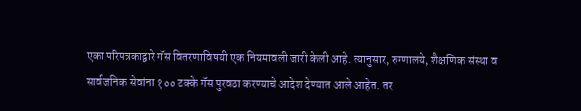एका परिपत्रकाद्वारे गॅस वितरणाविषयी एक नियमावली जारी केली आहे. त्यानुसार, रुग्णालये, शैक्षणिक संस्था व सार्वजनिक सेवांना १०० टक्के गॅस पुरवठा करण्याचे आदेश देण्यात आले आहेत. तर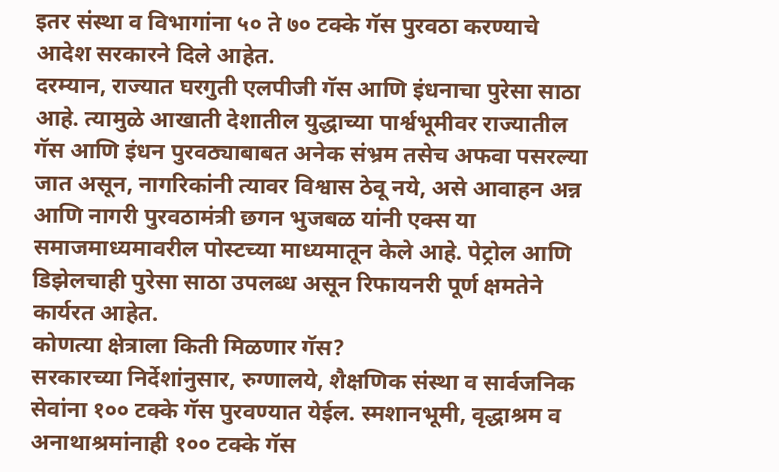इतर संस्था व विभागांना ५० ते ७० टक्के गॅस पुरवठा करण्याचे आदेश सरकारने दिले आहेत.
दरम्यान, राज्यात घरगुती एलपीजी गॅस आणि इंधनाचा पुरेसा साठा आहे. त्यामुळे आखाती देशातील युद्धाच्या पार्श्वभूमीवर राज्यातील गॅस आणि इंधन पुरवठ्याबाबत अनेक संभ्रम तसेच अफवा पसरल्या जात असून, नागरिकांनी त्यावर विश्वास ठेवू नये, असे आवाहन अन्न आणि नागरी पुरवठामंत्री छगन भुजबळ यांनी एक्स या समाजमाध्यमावरील पोस्टच्या माध्यमातून केले आहे. पेट्रोल आणि डिझेलचाही पुरेसा साठा उपलब्ध असून रिफायनरी पूर्ण क्षमतेने कार्यरत आहेत.
कोणत्या क्षेत्राला किती मिळणार गॅस?
सरकारच्या निर्देशांनुसार, रुग्णालये, शैक्षणिक संस्था व सार्वजनिक सेवांना १०० टक्के गॅस पुरवण्यात येईल. स्मशानभूमी, वृद्धाश्रम व अनाथाश्रमांनाही १०० टक्के गॅस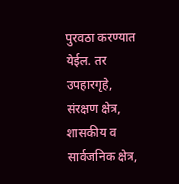पुरवठा करण्यात येईल. तर उपहारगृहे, संरक्षण क्षेत्र, शासकीय व सार्वजनिक क्षेत्र,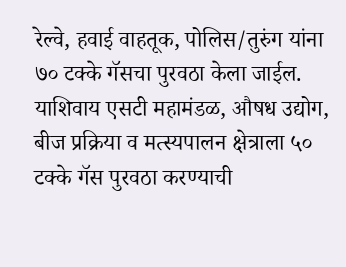रेल्वे, हवाई वाहतूक, पोलिस/तुरुंग यांना ७० टक्के गॅसचा पुरवठा केला जाईल. याशिवाय एसटी महामंडळ, औषध उद्योग, बीज प्रक्रिया व मत्स्यपालन क्षेत्राला ५० टक्के गॅस पुरवठा करण्याची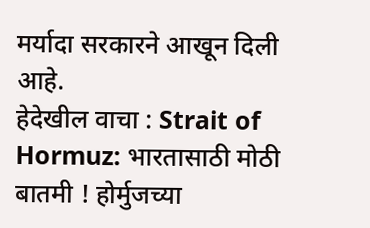मर्यादा सरकारने आखून दिली आहे.
हेदेखील वाचा : Strait of Hormuz: भारतासाठी मोठी बातमी ! होर्मुजच्या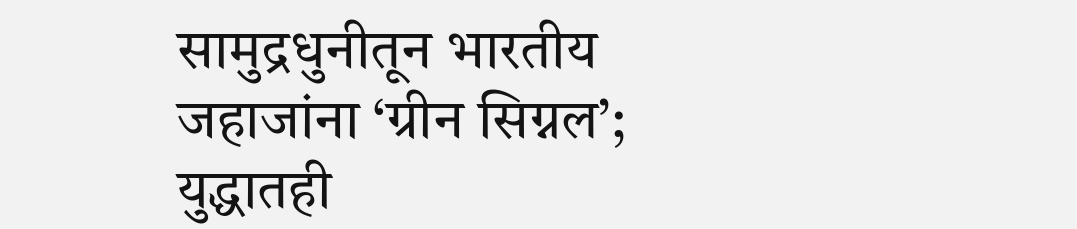सामुद्रधुनीतून भारतीय जहाजांना ‘ग्रीन सिग्नल’; युद्धातही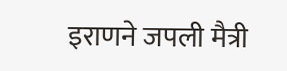इराणने जपली मैत्री